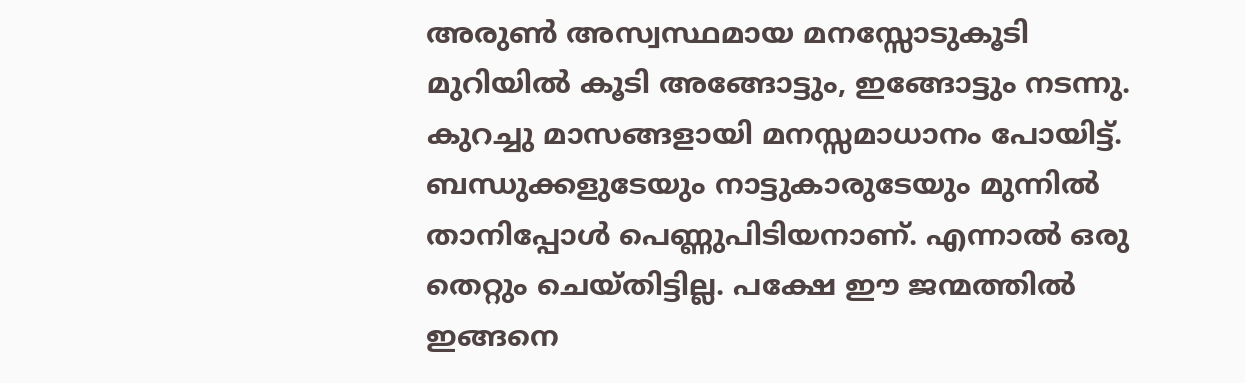അരുൺ അസ്വസ്ഥ‌മായ മനസ്സോടുകൂടി മുറിയിൽ കൂടി അങ്ങോട്ടും, ഇങ്ങോട്ടും നടന്നു. കുറച്ചു മാസങ്ങളായി മനസ്സമാധാനം പോയിട്ട്. ബന്ധുക്കളുടേയും നാട്ടുകാരുടേയും മുന്നിൽ താനിപ്പോൾ പെണ്ണുപിടിയനാണ്. എന്നാൽ ഒരു തെറ്റും ചെയ്തിട്ടില്ല. പക്ഷേ ഈ ജന്മത്തിൽ ഇങ്ങനെ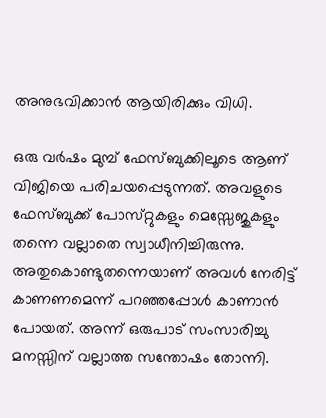അനുഭവിക്കാൻ ആയിരിക്കും വിധി.

ഒരു വർഷം മുമ്പ് ഫേസ്ബുക്കിലൂടെ ആണ് വിജിയെ പരിചയപ്പെടുന്നത്. അവളുടെ ഫേസ്ബുക്ക് പോസ്‌റ്റുകളും മെസ്സേജുകളും തന്നെ വല്ലാതെ സ്വാധീനിച്ചിരുന്നു. അതുകൊണ്ടുതന്നെയാണ് അവൾ നേരിട്ട് കാണണമെന്ന് പറഞ്ഞപ്പോൾ കാണാൻ പോയത്. അന്ന് ഒരുപാട് സംസാരിച്ചു മനസ്സിന് വല്ലാത്ത സന്തോഷം തോന്നി.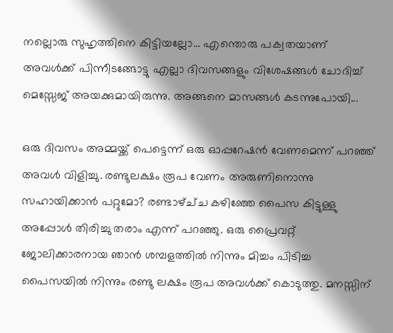നല്ലൊരു സുഹൃത്തിനെ കിട്ടിയല്ലോ… എന്തൊരു പക്വതയാണ് അവൾക്ക് പിന്നീടങ്ങോട്ടു എല്ലാ ദിവസങ്ങളും വിശേഷങ്ങൾ ചോദിച്ച് മെസ്സേജ് അയക്കുമായിരുന്നു. അങ്ങനെ മാസങ്ങൾ കടന്നുപോയി...

ഒരു ദിവസം അമ്മയ്ക്ക് പെട്ടെന്ന് ഒരു ഓപ്പറേഷൻ വേണമെന്ന് പറഞ്ഞ് അവൾ വിളിച്ചു. രണ്ടുലക്ഷം രൂപ വേണം അരുണിനൊന്നു സഹായിക്കാൻ പറ്റുമോ? രണ്ടാഴ്ച്‌ച കഴിഞ്ഞേ പൈസ കിട്ടുള്ളു അപ്പോൾ തിരിച്ചു തരാം എന്ന് പറഞ്ഞു. ഒരു പ്രൈവറ്റ് ജോലിക്കാരനായ ഞാൻ ശമ്പളത്തിൽ നിന്നും മിച്ചം പിടിച്ച പൈസയിൽ നിന്നും രണ്ടു ലക്ഷം രൂപ അവൾക്ക് കൊടുത്തു. മനസ്സിന്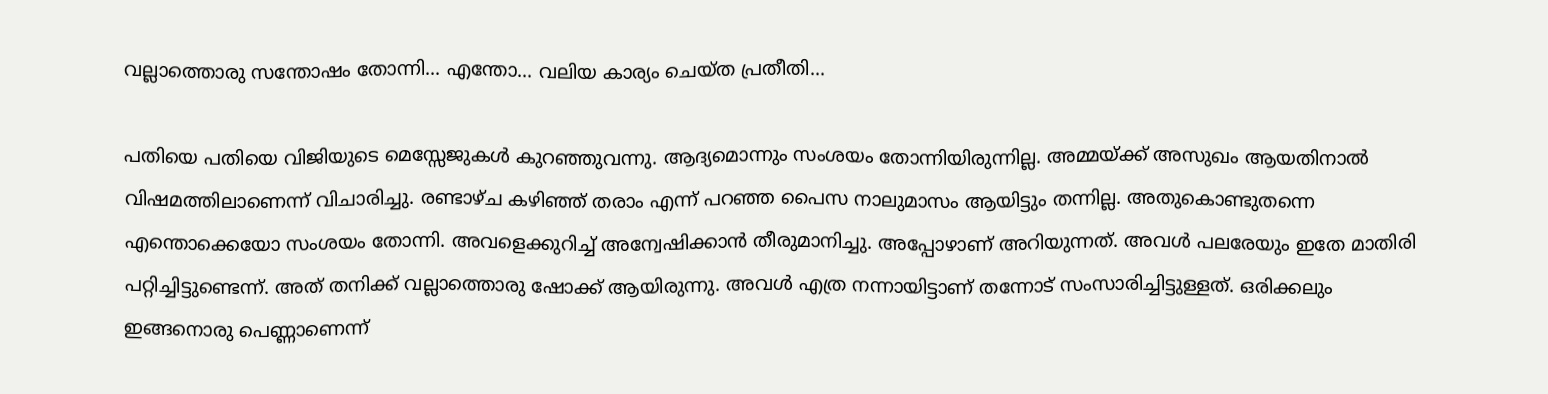വല്ലാത്തൊരു സന്തോഷം തോന്നി... എന്തോ... വലിയ കാര്യം ചെയ്‌ത പ്രതീതി...

പതിയെ പതിയെ വിജിയുടെ മെസ്സേജുകൾ കുറഞ്ഞുവന്നു. ആദ്യമൊന്നും സംശയം തോന്നിയിരുന്നില്ല. അമ്മയ്ക്ക് അസുഖം ആയതിനാൽ വിഷമത്തിലാണെന്ന് വിചാരിച്ചു. രണ്ടാഴ്‌ച കഴിഞ്ഞ് തരാം എന്ന് പറഞ്ഞ പൈസ നാലുമാസം ആയിട്ടും തന്നില്ല. അതുകൊണ്ടുതന്നെ എന്തൊക്കെയോ സംശയം തോന്നി. അവളെക്കുറിച്ച് അന്വേഷിക്കാൻ തീരുമാനിച്ചു. അപ്പോഴാണ് അറിയുന്നത്. അവൾ പലരേയും ഇതേ മാതിരി പറ്റിച്ചിട്ടുണ്ടെന്ന്. അത് തനിക്ക് വല്ലാത്തൊരു ഷോക്ക് ആയിരുന്നു. അവൾ എത്ര നന്നായിട്ടാണ് തന്നോട് സംസാരിച്ചിട്ടുള്ളത്. ഒരിക്കലും ഇങ്ങനൊരു പെണ്ണാണെന്ന്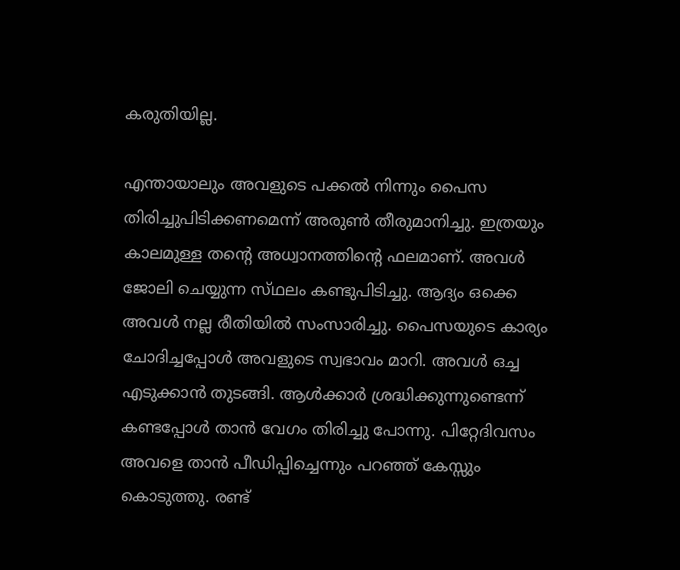കരുതിയില്ല.

എന്തായാലും അവളുടെ പക്കൽ നിന്നും പൈസ തിരിച്ചുപിടിക്കണമെന്ന് അരുൺ തീരുമാനിച്ചു. ഇത്രയും കാലമുള്ള തന്‍റെ അധ്വാനത്തിന്‍റെ ഫലമാണ്. അവൾ ജോലി ചെയ്യുന്ന സ്‌ഥലം കണ്ടുപിടിച്ചു. ആദ്യം ഒക്കെ അവൾ നല്ല രീതിയിൽ സംസാരിച്ചു. പൈസയുടെ കാര്യം ചോദിച്ചപ്പോൾ അവളുടെ സ്വഭാവം മാറി. അവൾ ഒച്ച എടുക്കാൻ തുടങ്ങി. ആൾക്കാർ ശ്രദ്ധിക്കുന്നുണ്ടെന്ന് കണ്ടപ്പോൾ താൻ വേഗം തിരിച്ചു പോന്നു. പിറ്റേദിവസം അവളെ താൻ പീഡിപ്പിച്ചെന്നും പറഞ്ഞ് കേസ്സും കൊടുത്തു. രണ്ട്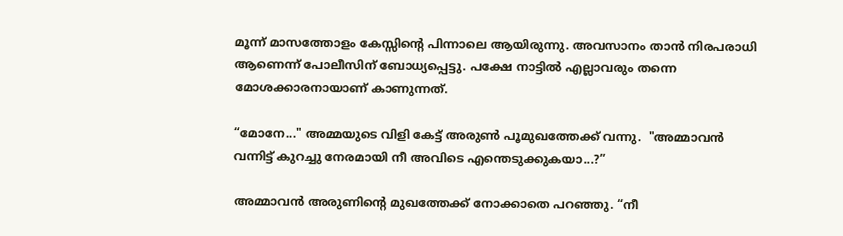മൂന്ന് മാസത്തോളം കേസ്സിന്‍റെ പിന്നാലെ ആയിരുന്നു. അവസാനം താൻ നിരപരാധി ആണെന്ന് പോലീസിന് ബോധ്യപ്പെട്ടു. പക്ഷേ നാട്ടിൽ എല്ലാവരും തന്നെ മോശക്കാരനായാണ് കാണുന്നത്.

“മോനേ..." അമ്മയുടെ വിളി കേട്ട് അരുൺ പൂമുഖത്തേക്ക് വന്നു.  "അമ്മാവൻ വന്നിട്ട് കുറച്ചു നേരമായി നീ അവിടെ എന്തെടുക്കുകയാ...?”

അമ്മാവൻ അരുണിന്‍റെ മുഖത്തേക്ക് നോക്കാതെ പറഞ്ഞു. “നീ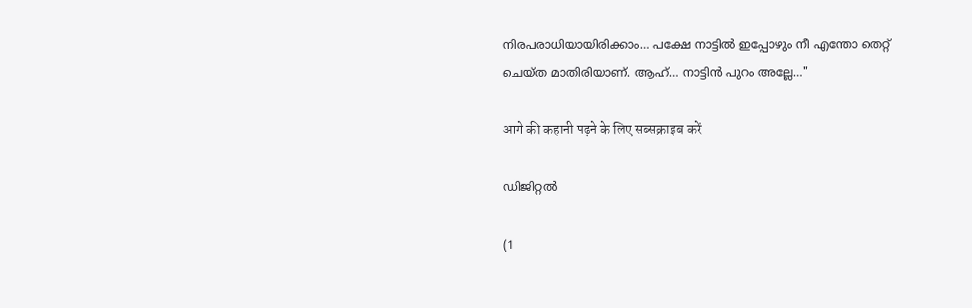നിരപരാധിയായിരിക്കാം… പക്ഷേ നാട്ടിൽ ഇപ്പോഴും നീ എന്തോ തെറ്റ് ചെയ്ത മാതിരിയാണ്. ആഹ്… നാട്ടിൻ പുറം അല്ലേ…"

आगे की कहानी पढ़ने के लिए सब्सक्राइब करें

ഡിജിറ്റൽ

(1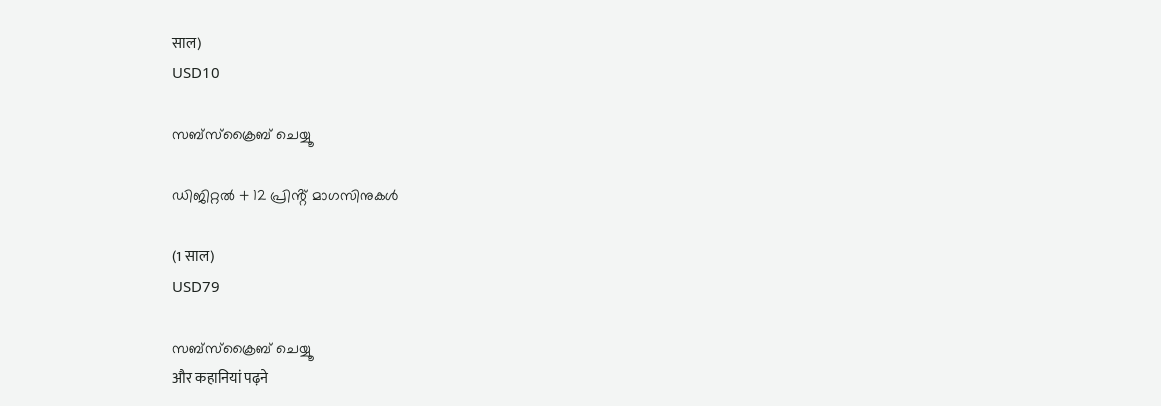साल)
USD10

സബ്സ്ക്രൈബ് ചെയ്യൂ

ഡിജിറ്റൽ + 12 പ്രിൻ്റ് മാഗസിനുകൾ

(1 साल)
USD79

സബ്സ്ക്രൈബ് ചെയ്യൂ
और कहानियां पढ़ने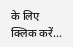के लिए क्लिक करें...